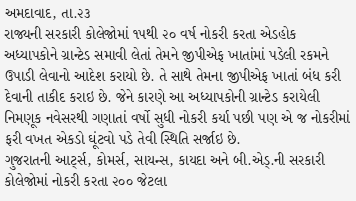અમદાવાદ, તા.૨૩
રાજ્યની સરકારી કોલેજોમાં ૧૫થી ૨૦ વર્ષ નોકરી કરતા એડહોક અધ્યાપકોને ગ્રાન્ટેડ સમાવી લેતાં તેમને જીપીએફ ખાતાંમાં પડેલી રકમને ઉપાડી લેવાનો આદેશ કરાયો છે. તે સાથે તેમના જીપીએફ ખાતાં બંધ કરી દેવાની તાકીદ કરાઇ છે. જેને કારણે આ અધ્યાપકોની ગ્રાન્ટેડ કરાયેલી નિમણૂક નવેસરથી ગણાતાં વર્ષો સુધી નોકરી કર્યા પછી પણ એ જ નોકરીમાં ફરી વખત એકડો ઘૂંટવો પડે તેવી સ્થિતિ સર્જાઇ છે.
ગુજરાતની આર્ટ્સ, કોમર્સ, સાયન્સ, કાયદા અને બી.એડ્.ની સરકારી કોલેજોમાં નોકરી કરતા ૨૦૦ જેટલા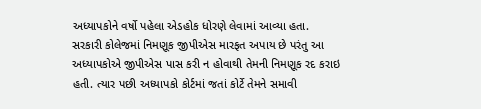અધ્યાપકોને વર્ષો પહેલા એડહોક ધોરણે લેવામાં આવ્યા હતા.
સરકારી કોલેજમાં નિમણૂક જીપીએસ મારફત અપાય છે પરંતુ આ અધ્યાપકોએ જીપીએસ પાસ કરી ન હોવાથી તેમની નિમણૂક રદ કરાઇ હતી. ત્યાર પછી અધ્યાપકો કોર્ટમાં જતાં કોર્ટે તેમને સમાવી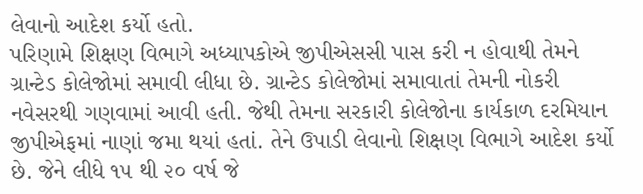લેવાનો આદેશ કર્યો હતો.
પરિણામે શિક્ષણ વિભાગે અધ્યાપકોએ જીપીએસસી પાસ કરી ન હોવાથી તેમને ગ્રાન્ટેડ કોલેજોમાં સમાવી લીધા છે. ગ્રાન્ટેડ કોલેજોમાં સમાવાતાં તેમની નોકરી નવેસરથી ગણવામાં આવી હતી. જેથી તેમના સરકારી કોલેજોના કાર્યકાળ દરમિયાન જીપીએફમાં નાણાં જમા થયાં હતાં. તેને ઉપાડી લેવાનો શિક્ષણ વિભાગે આદેશ કર્યો છે. જેને લીધે ૧૫ થી ૨૦ વર્ષ જે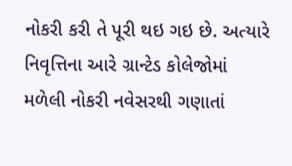નોકરી કરી તે પૂરી થઇ ગઇ છે. અત્યારે નિવૃત્તિના આરે ગ્રાન્ટેડ કોલેજોમાં મળેલી નોકરી નવેસરથી ગણાતાં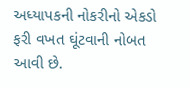અધ્યાપકની નોકરીનો એકડો ફરી વખત ઘૂંટવાની નોબત આવી છે.